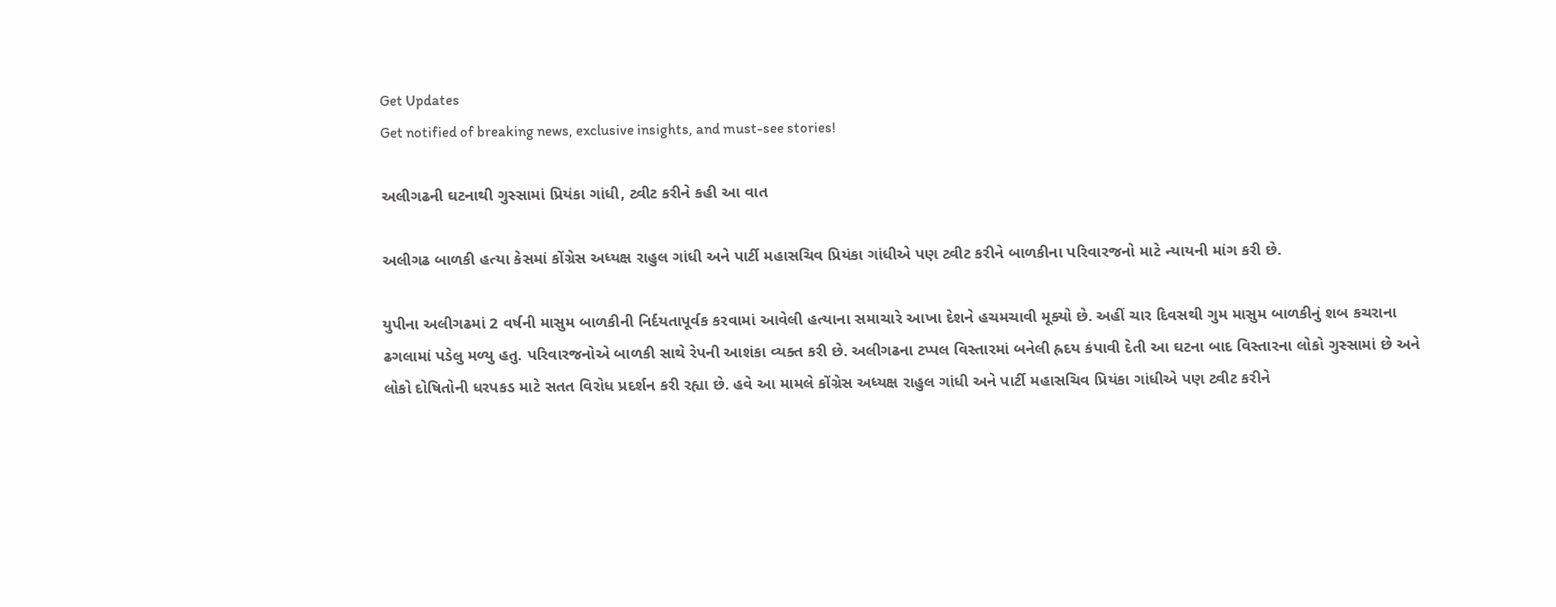Get Updates
Get notified of breaking news, exclusive insights, and must-see stories!

અલીગઢની ઘટનાથી ગુસ્સામાં પ્રિયંકા ગાંધી, ટ્વીટ કરીને કહી આ વાત

અલીગઢ બાળકી હત્યા કેસમાં કોંગ્રેસ અધ્યક્ષ રાહુલ ગાંધી અને પાર્ટી મહાસચિવ પ્રિયંકા ગાંધીએ પણ ટ્વીટ કરીને બાળકીના પરિવારજનો માટે ન્યાયની માંગ કરી છે.

યુપીના અલીગઢમાં 2 વર્ષની માસુમ બાળકીની નિર્દયતાપૂર્વક કરવામાં આવેલી હત્યાના સમાચારે આખા દેશને હચમચાવી મૂક્યો છે. અહીં ચાર દિવસથી ગુમ માસુમ બાળકીનું શબ કચરાના ઢગલામાં પડેલુ મળ્યુ હતુ. પરિવારજનોએ બાળકી સાથે રેપની આશંકા વ્યક્ત કરી છે. અલીગઢના ટપ્પલ વિસ્તારમાં બનેલી હ્રદય કંપાવી દેતી આ ઘટના બાદ વિસ્તારના લોકો ગુસ્સામાં છે અને લોકો દોષિતોની ધરપકડ માટે સતત વિરોધ પ્રદર્શન કરી રહ્યા છે. હવે આ મામલે કોંગ્રેસ અધ્યક્ષ રાહુલ ગાંધી અને પાર્ટી મહાસચિવ પ્રિયંકા ગાંધીએ પણ ટ્વીટ કરીને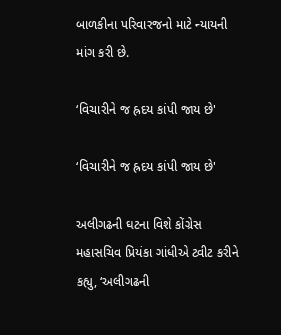બાળકીના પરિવારજનો માટે ન્યાયની માંગ કરી છે.

‘વિચારીને જ હ્રદય કાંપી જાય છે'

‘વિચારીને જ હ્રદય કાંપી જાય છે'

અલીગઢની ઘટના વિશે કોંગ્રેસ મહાસચિવ પ્રિયંકા ગાંધીએ ટ્વીટ કરીને કહ્યુ, ‘અલીગઢની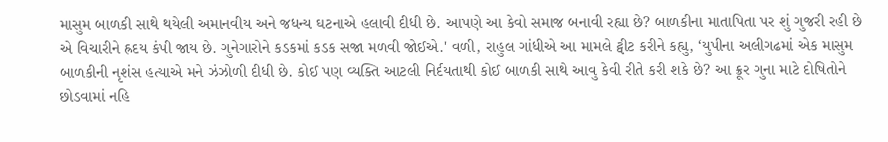માસુમ બાળકી સાથે થયેલી અમાનવીય અને જધન્ય ઘટનાએ હલાવી દીધી છે. આપણે આ કેવો સમાજ બનાવી રહ્યા છે? બાળકીના માતાપિતા પર શું ગુજરી રહી છે એ વિચારીને હ્રદય કંપી જાય છે. ગુનેગારોને કડકમાં કડક સજા મળવી જોઈએ.' વળી, રાહુલ ગાંધીએ આ મામલે ટ્વીટ કરીને કહ્યુ, ‘યુપીના અલીગઢમાં એક માસુમ બાળકીની નૃશંસ હત્યાએ મને ઝંઝોળી દીધી છે. કોઈ પણ વ્યક્તિ આટલી નિર્દયતાથી કોઈ બાળકી સાથે આવુ કેવી રીતે કરી શકે છે? આ ક્રૂર ગુના માટે દોષિતોને છોડવામાં નહિ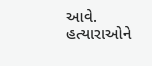આવે. હત્યારાઓને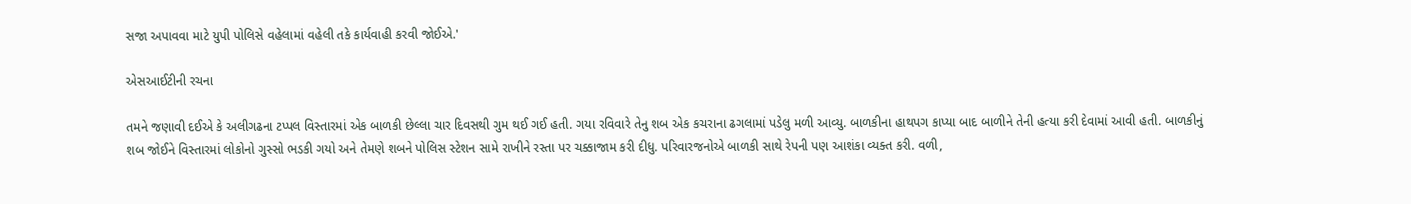સજા અપાવવા માટે યુપી પોલિસે વહેલામાં વહેલી તકે કાર્યવાહી કરવી જોઈએ.'

એસઆઈટીની રચના

તમને જણાવી દઈએ કે અલીગઢના ટપ્પલ વિસ્તારમાં એક બાળકી છેલ્લા ચાર દિવસથી ગુમ થઈ ગઈ હતી. ગયા રવિવારે તેનુ શબ એક કચરાના ઢગલામાં પડેલુ મળી આવ્યુ. બાળકીના હાથપગ કાપ્યા બાદ બાળીને તેની હત્યા કરી દેવામાં આવી હતી. બાળકીનું શબ જોઈને વિસ્તારમાં લોકોનો ગુસ્સો ભડકી ગયો અને તેમણે શબને પોલિસ સ્ટેશન સામે રાખીને રસ્તા પર ચક્કાજામ કરી દીધુ. પરિવારજનોએ બાળકી સાથે રેપની પણ આશંકા વ્યક્ત કરી. વળી,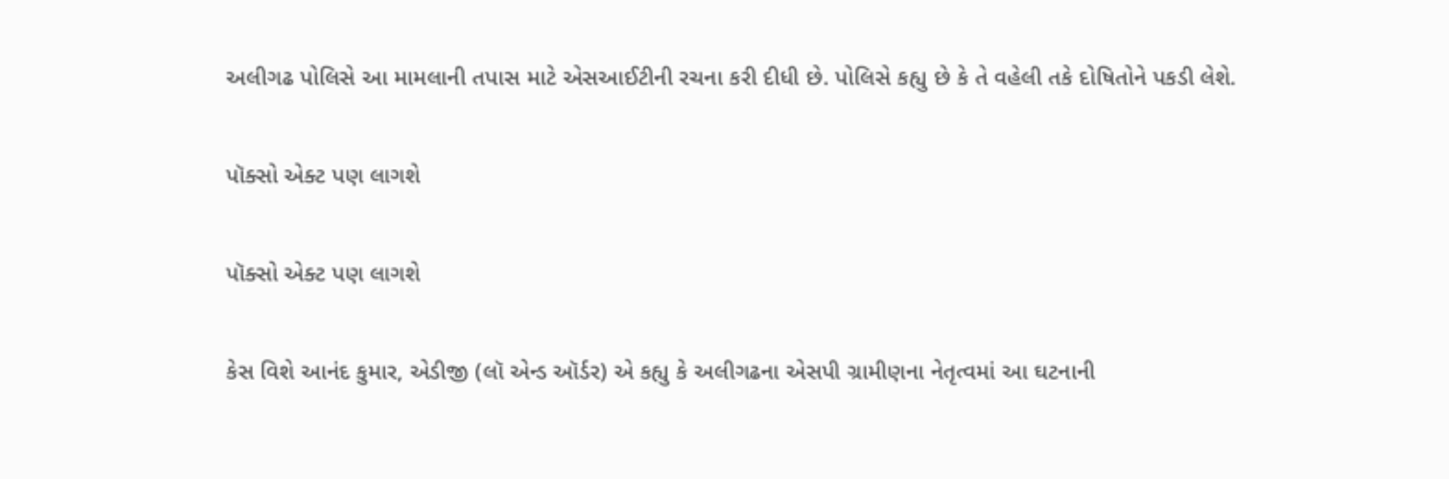અલીગઢ પોલિસે આ મામલાની તપાસ માટે એસઆઈટીની રચના કરી દીધી છે. પોલિસે કહ્યુ છે કે તે વહેલી તકે દોષિતોને પકડી લેશે.

પૉક્સો એક્ટ પણ લાગશે

પૉક્સો એક્ટ પણ લાગશે

કેસ વિશે આનંદ કુમાર, એડીજી (લૉ એન્ડ ઑર્ડર) એ કહ્યુ કે અલીગઢના એસપી ગ્રામીણના નેતૃત્વમાં આ ઘટનાની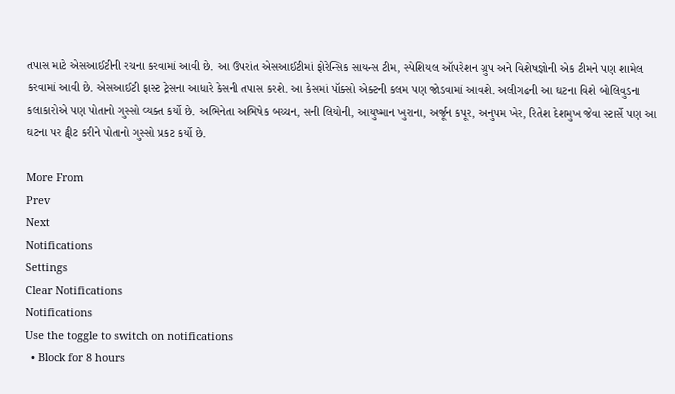તપાસ માટે એસઆઈટીની રચના કરવામાં આવી છે. આ ઉપરાંત એસઆઈટીમાં ફોરેન્સિક સાયન્સ ટીમ, સ્પેશિયલ ઑપરેશન ગ્રુપ અને વિશેષજ્ઞોની એક ટીમને પણ શામેલ કરવામાં આવી છે. એસઆઈટી ફાસ્ટ ટ્રેસના આધારે કેસની તપાસ કરશે. આ કેસમાં પૉક્સો એક્ટની કલમ પણ જોડવામાં આવશે. અલીગઢની આ ઘટના વિશે બોલિવુડના કલાકારોએ પણ પોતાનો ગુસ્સો વ્યક્ત કર્યો છે. અભિનેતા અભિષેક બચ્ચન, સની લિયોની, આયુષ્માન ખુરાના, અર્જૂન કપૂર, અનુપમ ખેર, રિતેશ દેશમુખ જેવા સ્ટાર્સે પણ આ ઘટના પર ટ્વીટ કરીને પોતાનો ગુસ્સો પ્રકટ કર્યો છે.

More From
Prev
Next
Notifications
Settings
Clear Notifications
Notifications
Use the toggle to switch on notifications
  • Block for 8 hours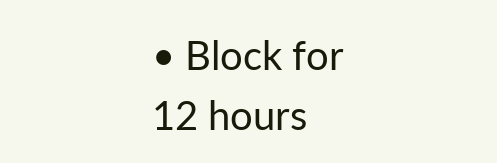• Block for 12 hours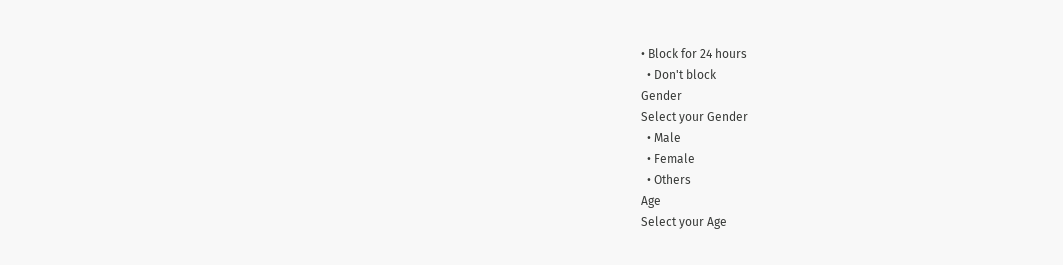• Block for 24 hours
  • Don't block
Gender
Select your Gender
  • Male
  • Female
  • Others
Age
Select your Age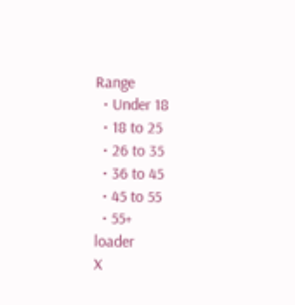Range
  • Under 18
  • 18 to 25
  • 26 to 35
  • 36 to 45
  • 45 to 55
  • 55+
loader
X